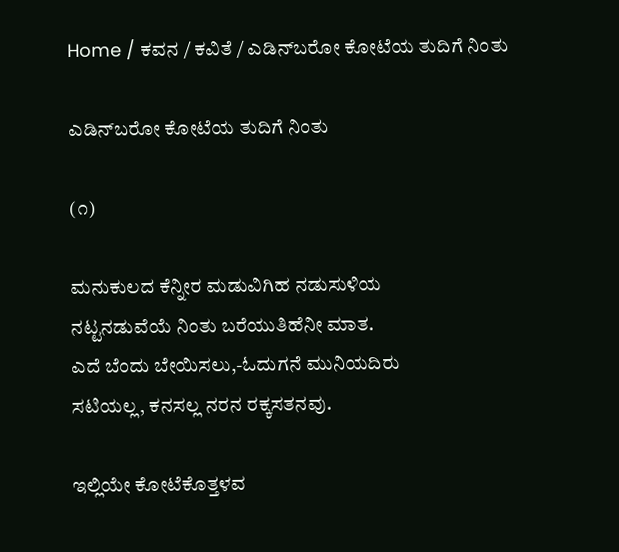Home / ಕವನ / ಕವಿತೆ / ಎಡಿನ್‌ಬರೋ ಕೋಟೆಯ ತುದಿಗೆ ನಿಂತು

ಎಡಿನ್‌ಬರೋ ಕೋಟೆಯ ತುದಿಗೆ ನಿಂತು

(೧)

ಮನುಕುಲದ ಕೆನ್ನೀರ ಮಡುವಿಗಿಹ ನಡುಸುಳಿಯ
ನಟ್ಟನಡುವೆಯೆ ನಿಂತು ಬರೆಯುತಿಹೆನೀ ಮಾತ.
ಎದೆ ಬೆಂದು ಬೇಯಿಸಲು,-ಓದುಗನೆ ಮುನಿಯದಿರು
ಸಟಿಯಲ್ಲ, ಕನಸಲ್ಲ ನರನ ರಕ್ಕಸತನವು.

ಇಲ್ಲಿಯೇ ಕೋಟೆಕೊತ್ತಳವ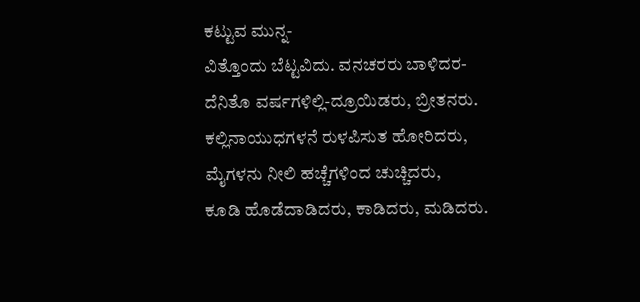ಕಟ್ಟುವ ಮುನ್ನ-
ವಿತ್ತೊಂದು ಬೆಟ್ಟವಿದು. ವನಚರರು ಬಾಳಿದರ-
ದೆನಿತೊ ವರ್ಷಗಳಿಲ್ಲಿ-ದ್ರೂಯಿಡರು, ಬ್ರೀತನರು.
ಕಲ್ಲಿನಾಯುಧಗಳನೆ ರುಳಪಿಸುತ ಹೋರಿದರು,
ಮೈಗಳನು ನೀಲಿ ಹಚ್ಚೆಗಳಿಂದ ಚುಚ್ಚಿದರು,
ಕೂಡಿ ಹೊಡೆದಾಡಿದರು, ಕಾಡಿದರು, ಮಡಿದರು.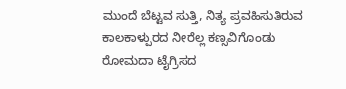ಮುಂದೆ ಬೆಟ್ಟವ ಸುತ್ತಿ, ನಿತ್ಯ ಪ್ರವಹಿಸುತಿರುವ
ಕಾಲಕಾಳ್ಪುರದ ನೀರೆಲ್ಲ ಕಣ್ಸವಿಗೊಂಡು
ರೋಮದಾ ಟೈಗ್ರಿಸದ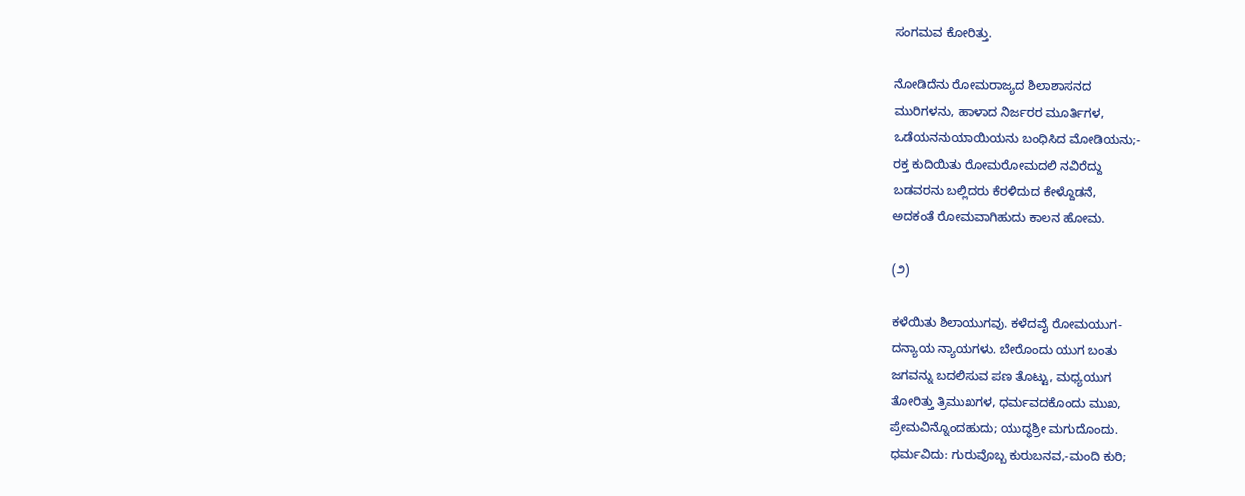ಸಂಗಮವ ಕೋರಿತ್ತು.

ನೋಡಿದೆನು ರೋಮರಾಜ್ಯದ ಶಿಲಾಶಾಸನದ
ಮುರಿಗಳನು, ಹಾಳಾದ ನಿರ್ಜರರ ಮೂರ್ತಿಗಳ,
ಒಡೆಯನನುಯಾಯಿಯನು ಬಂಧಿಸಿದ ಮೋಡಿಯನು;-
ರಕ್ತ ಕುದಿಯಿತು ರೋಮರೋಮದಲಿ ನವಿರೆದ್ದು
ಬಡವರನು ಬಲ್ಲಿದರು ಕೆರಳಿದುದ ಕೇಳ್ದೊಡನೆ,
ಅದಕಂತೆ ರೋಮವಾಗಿಹುದು ಕಾಲನ ಹೋಮ.

(೨)

ಕಳೆಯಿತು ಶಿಲಾಯುಗವು. ಕಳೆದವೈ ರೋಮಯುಗ-
ದನ್ಯಾಯ ನ್ಯಾಯಗಳು. ಬೇರೊಂದು ಯುಗ ಬಂತು
ಜಗವನ್ನು ಬದಲಿಸುವ ಪಣ ತೊಟ್ಟು, ಮಧ್ಯಯುಗ
ತೋರಿತ್ತು ತ್ರಿಮುಖಗಳ, ಧರ್ಮವದಕೊಂದು ಮುಖ,
ಪ್ರೇಮವಿನ್ನೊಂದಹುದು; ಯುದ್ಧಶ್ರೀ ಮಗುದೊಂದು.
ಧರ್ಮವಿದು: ಗುರುವೊಬ್ಬ ಕುರುಬನವ,-ಮಂದಿ ಕುರಿ;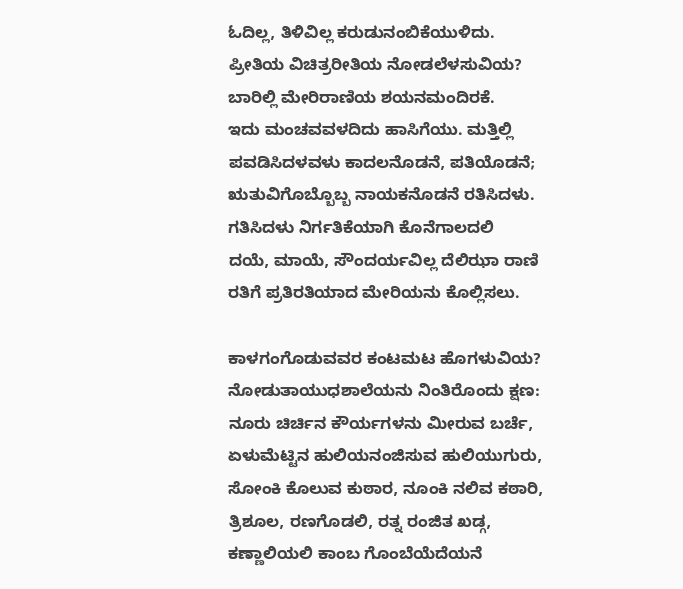ಓದಿಲ್ಲ, ತಿಳಿವಿಲ್ಲ ಕರುಡುನಂಬಿಕೆಯುಳಿದು.
ಪ್ರೀತಿಯ ವಿಚಿತ್ರರೀತಿಯ ನೋಡಲೆಳಸುವಿಯ?
ಬಾರಿಲ್ಲಿ ಮೇರಿರಾಣಿಯ ಶಯನಮಂದಿರಕೆ.
ಇದು ಮಂಚವವಳದಿದು ಹಾಸಿಗೆಯು. ಮತ್ತಿಲ್ಲಿ
ಪವಡಿಸಿದಳವಳು ಕಾದಲನೊಡನೆ, ಪತಿಯೊಡನೆ;
ಋತುವಿಗೊಬ್ಬೊಬ್ಬ ನಾಯಕನೊಡನೆ ರತಿಸಿದಳು.
ಗತಿಸಿದಳು ನಿರ್ಗತಿಕೆಯಾಗಿ ಕೊನೆಗಾಲದಲಿ
ದಯೆ, ಮಾಯೆ, ಸೌಂದರ್ಯವಿಲ್ಲ ದೆಲಿಝಾ ರಾಣಿ
ರತಿಗೆ ಪ್ರತಿರತಿಯಾದ ಮೇರಿಯನು ಕೊಲ್ಲಿಸಲು.

ಕಾಳಗಂಗೊಡುವವರ ಕಂಟಮಟ ಹೊಗಳುವಿಯ?
ನೋಡುತಾಯುಧಶಾಲೆಯನು ನಿಂತಿರೊಂದು ಕ್ಷಣ:
ನೂರು ಚಿರ್ಚಿನ ಕೌರ್ಯಗಳನು ಮೀರುವ ಬರ್ಚೆ,
ಏಳುಮೆಟ್ಟಿನ ಹುಲಿಯನಂಜಿಸುವ ಹುಲಿಯುಗುರು,
ಸೋಂಕಿ ಕೊಲುವ ಕುಠಾರ, ನೂಂಕಿ ನಲಿವ ಕಠಾರಿ,
ತ್ರಿಶೂಲ, ರಣಗೊಡಲಿ, ರತ್ನ ರಂಜಿತ ಖಡ್ಗ,
ಕಣ್ಣಾಲಿಯಲಿ ಕಾಂಬ ಗೊಂಬೆಯೆದೆಯನೆ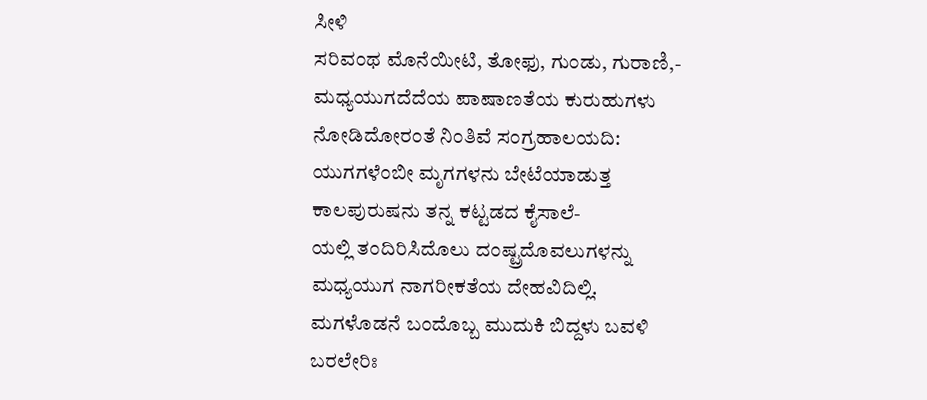ಸೀಳಿ
ಸರಿವಂಥ ಮೊನೆಯೀಟಿ, ತೋಫು, ಗುಂಡು, ಗುರಾಣಿ,-
ಮಧ್ಯಯುಗದೆದೆಯ ಪಾಷಾಣತೆಯ ಕುರುಹುಗಳು
ನೋಡಿದೋರಂತೆ ನಿಂತಿವೆ ಸಂಗ್ರಹಾಲಯದಿ:
ಯುಗಗಳೆಂಬೀ ಮೃಗಗಳನು ಬೇಟೆಯಾಡುತ್ತ
ಕಾಲಪುರುಷನು ತನ್ನ ಕಟ್ಟಡದ ಕೈಸಾಲೆ-
ಯಲ್ಲಿ ತಂದಿರಿಸಿದೊಲು ದಂಷ್ಟ್ರದೊವಲುಗಳನ್ನು
ಮಧ್ಯಯುಗ ನಾಗರೀಕತೆಯ ದೇಹವಿದಿಲ್ಲಿ.
ಮಗಳೊಡನೆ ಬಂದೊಬ್ಬ ಮುದುಕಿ ಬಿದ್ದಳು ಬವಳಿ
ಬರಲೇರಿಃ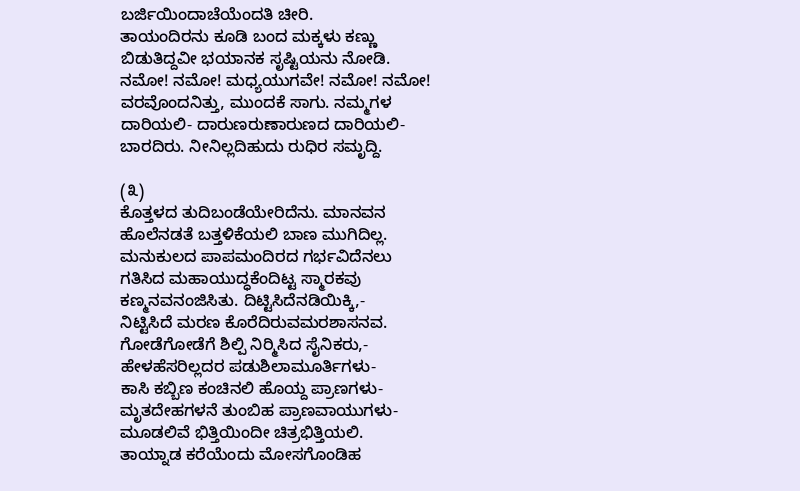ಬರ್ಜಿಯಿಂದಾಚೆಯೆಂದತಿ ಚೀರಿ.
ತಾಯಂದಿರನು ಕೂಡಿ ಬಂದ ಮಕ್ಕಳು ಕಣ್ಣು
ಬಿಡುತಿದ್ದವೀ ಭಯಾನಕ ಸೃಷ್ಟಿಯನು ನೋಡಿ.
ನಮೋ! ನಮೋ! ಮಧ್ಯಯುಗವೇ! ನಮೋ! ನಮೋ!
ವರವೊಂದನಿತ್ತು, ಮುಂದಕೆ ಸಾಗು. ನಮ್ಮಗಳ
ದಾರಿಯಲಿ- ದಾರುಣರುಣಾರುಣದ ದಾರಿಯಲಿ-
ಬಾರದಿರು. ನೀನಿಲ್ಲದಿಹುದು ರುಧಿರ ಸಮೃದ್ದಿ.

(೩)
ಕೊತ್ತಳದ ತುದಿಬಂಡೆಯೇರಿದೆನು. ಮಾನವನ
ಹೊಲೆನಡತೆ ಬತ್ತಳಿಕೆಯಲಿ ಬಾಣ ಮುಗಿದಿಲ್ಲ.
ಮನುಕುಲದ ಪಾಪಮಂದಿರದ ಗರ್ಭವಿದೆನಲು
ಗತಿಸಿದ ಮಹಾಯುದ್ಧಕೆಂದಿಟ್ಟ ಸ್ಮಾರಕವು
ಕಣ್ಮನವನಂಜಿಸಿತು. ದಿಟ್ಟಿಸಿದೆನಡಿಯಿಕ್ಕಿ,-
ನಿಟ್ಟಿಸಿದೆ ಮರಣ ಕೊರೆದಿರುವಮರಶಾಸನವ.
ಗೋಡೆಗೋಡೆಗೆ ಶಿಲ್ಪಿ ನಿರ್‍ಮಿಸಿದ ಸೈನಿಕರು,-
ಹೇಳಹೆಸರಿಲ್ಲದರ ಪಡುಶಿಲಾಮೂರ್ತಿಗಳು-
ಕಾಸಿ ಕಬ್ಬಿಣ ಕಂಚಿನಲಿ ಹೊಯ್ದ ಪ್ರಾಣಗಳು-
ಮೃತದೇಹಗಳನೆ ತುಂಬಿಹ ಪ್ರಾಣವಾಯುಗಳು-
ಮೂಡಲಿವೆ ಭಿತ್ತಿಯಿಂದೀ ಚಿತ್ರಭಿತ್ತಿಯಲಿ.
ತಾಯ್ನಾಡ ಕರೆಯೆಂದು ಮೋಸಗೊಂಡಿಹ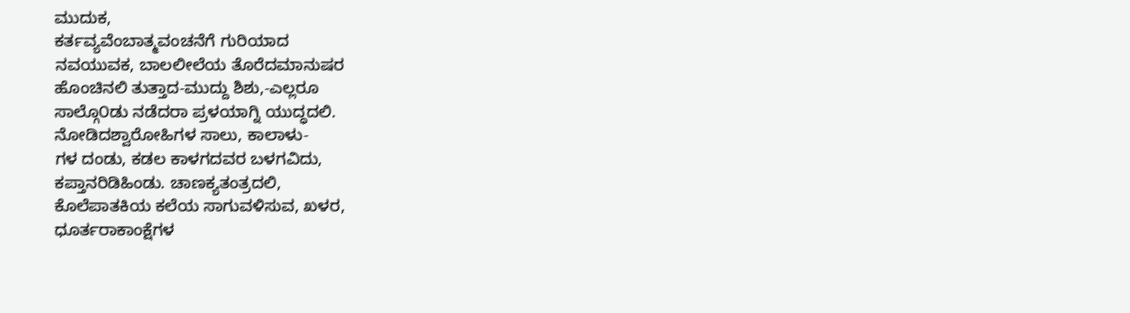ಮುದುಕ,
ಕರ್ತವ್ಯವೆಂಬಾತ್ಮವಂಚನೆಗೆ ಗುರಿಯಾದ
ನವಯುವಕ, ಬಾಲಲೀಲೆಯ ತೊರೆದಮಾನುಷರ
ಹೊಂಚಿನಲಿ ತುತ್ತಾದ-ಮುದ್ದು ಶಿಶು,-ಎಲ್ಲರೂ
ಸಾಲ್ಗೊ೦ಡು ನಡೆದರಾ ಪ್ರಳಯಾಗ್ನಿ ಯುದ್ಧದಲಿ.
ನೋಡಿದಶ್ವಾರೋಹಿಗಳ ಸಾಲು, ಕಾಲಾಳು-
ಗಳ ದಂಡು, ಕಡಲ ಕಾಳಗದವರ ಬಳಗವಿದು,
ಕಪ್ತಾನರಿಡಿಹಿಂಡು. ಚಾಣಕ್ಯತಂತ್ರದಲಿ,
ಕೊಲೆಪಾತಕಿಯ ಕಲೆಯ ಸಾಗುವಳಿಸುವ, ಖಳರ,
ಧೂರ್ತರಾಕಾಂಕ್ಷೆಗಳ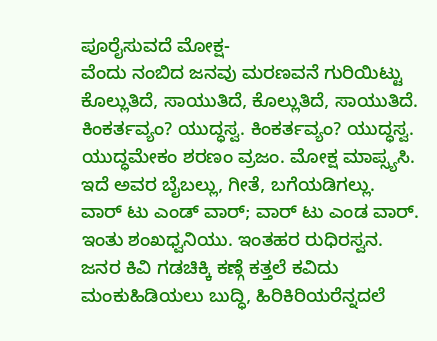ಪೂರೈಸುವದೆ ಮೋಕ್ಷ-
ವೆಂದು ನಂಬಿದ ಜನವು ಮರಣವನೆ ಗುರಿಯಿಟ್ಟು
ಕೊಲ್ಲುತಿದೆ, ಸಾಯುತಿದೆ, ಕೊಲ್ಲುತಿದೆ, ಸಾಯುತಿದೆ.
ಕಿಂಕರ್ತವ್ಯಂ? ಯುದ್ಧಸ್ವ. ಕಿಂಕರ್ತವ್ಯಂ? ಯುದ್ಧಸ್ವ.
ಯುದ್ಧಮೇಕಂ ಶರಣಂ ವ್ರಜಂ. ಮೋಕ್ಷ ಮಾಪ್ಸ್ಯಸಿ.
ಇದೆ ಅವರ ಬೈಬಲ್ಲು, ಗೀತೆ, ಬಗೆಯಡಿಗಲ್ಲು.
ವಾರ್‌ ಟು ಎಂಡ್‌ ವಾರ್‌; ವಾರ್‍‌ ಟು ಎಂಡ ವಾರ್‌.
ಇಂತು ಶಂಖಧ್ವನಿಯು. ಇಂತಹರ ರುಧಿರಸ್ವನ.
ಜನರ ಕಿವಿ ಗಡಚಿಕ್ಕಿ ಕಣ್ಗೆ ಕತ್ತಲೆ ಕವಿದು
ಮಂಕುಹಿಡಿಯಲು ಬುದ್ಧಿ, ಹಿರಿಕಿರಿಯರೆನ್ನದಲೆ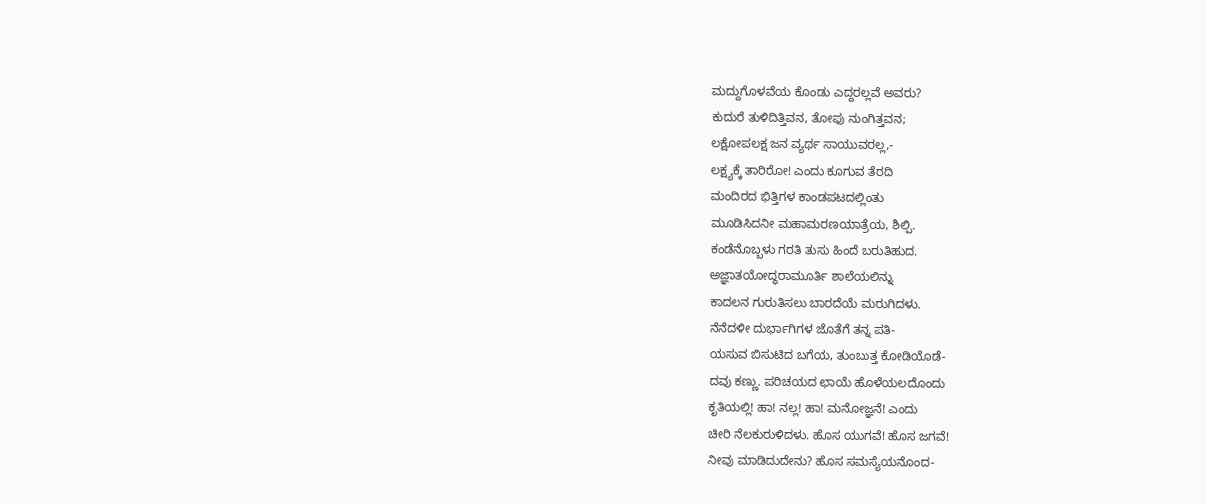ಮದ್ದುಗೊಳವೆಯ ಕೊಂಡು ಎದ್ದರಲ್ಲವೆ ಅವರು?
ಕುದುರೆ ತುಳಿದಿತ್ತಿವನ, ತೋಫು ನುಂಗಿತ್ತವನ;
ಲಕ್ಷೋಪಲಕ್ಷ ಜನ ವ್ಯರ್ಥ ಸಾಯುವರಲ್ಲ,-
ಲಕ್ಷ್ಯಕ್ಕೆ ತಾರಿರೋ! ಎಂದು ಕೂಗುವ ತೆರದಿ
ಮಂದಿರದ ಭಿತ್ತಿಗಳ ಕಾಂಡಪಟದಲ್ಲಿಂತು
ಮೂಡಿಸಿದನೀ ಮಹಾಮರಣಯಾತ್ರೆಯ, ಶಿಲ್ಪಿ.
ಕಂಡೆನೊಬ್ಬಳು ಗರತಿ ತುಸು ಹಿಂದೆ ಬರುತಿಹುದ.
ಅಜ್ಞಾತಯೋದ್ಧರಾಮೂರ್ತಿ ಶಾಲೆಯಲಿನ್ನು
ಕಾದಲನ ಗುರುತಿಸಲು ಬಾರದೆಯೆ ಮರುಗಿದಳು.
ನೆನೆದಳೀ ದುರ್ಭಾಗಿಗಳ ಜೊತೆಗೆ ತನ್ನ ಪತಿ-
ಯಸುವ ಬಿಸುಟಿದ ಬಗೆಯ, ತುಂಬುತ್ತ ಕೋಡಿಯೊಡೆ-
ದವು ಕಣ್ಣು. ಪರಿಚಯದ ಛಾಯೆ ಹೊಳೆಯಲದೊಂದು
ಕೃತಿಯಲ್ಲಿ! ಹಾ! ನಲ್ಲ! ಹಾ! ಮನೋಜ್ಞನೆ! ಎಂದು
ಚೀರಿ ನೆಲಕುರುಳಿದಳು. ಹೊಸ ಯುಗವೆ! ಹೊಸ ಜಗವೆ!
ನೀವು ಮಾಡಿದುದೇನು? ಹೊಸ ಸಮಸ್ಯೆಯನೊಂದ-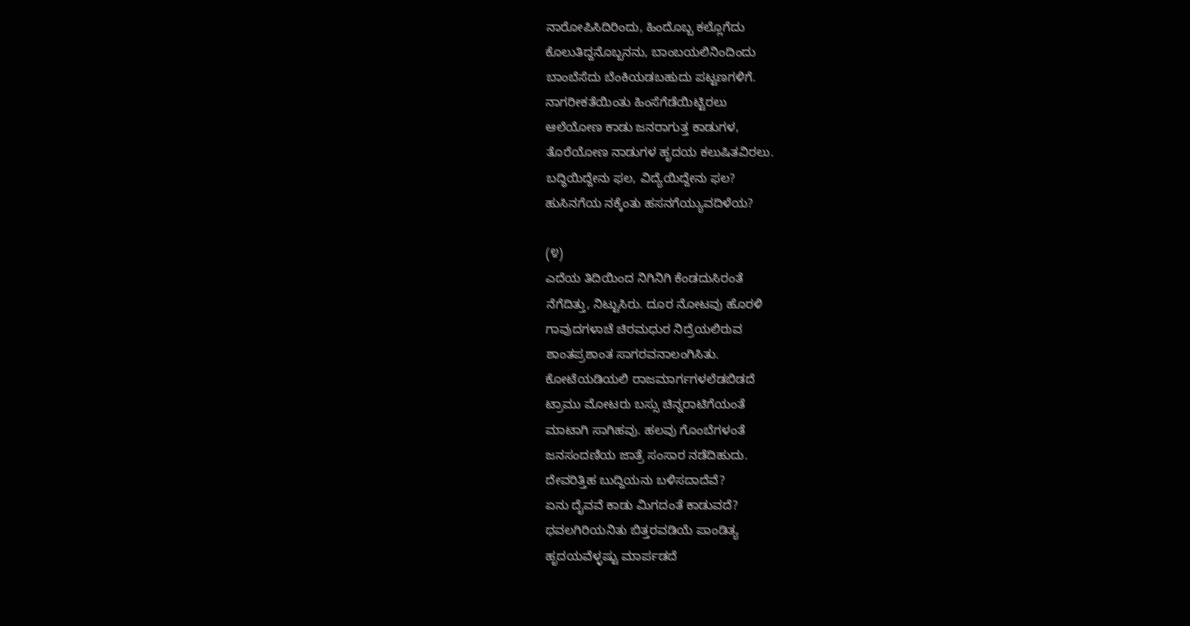ನಾರೋಪಿಸಿದಿರಿಂದು, ಹಿಂದೊಬ್ಬ ಕಲ್ಲೊಗೆದು
ಕೊಲುತಿದ್ದನೊಬ್ಬನನು, ಬಾಂಬಯಲಿನಿಂದಿಂದು
ಬಾಂಬೆಸೆದು ಬೆಂಕಿಯಡಬಹುದು ಪಟ್ಟಣಗಳಿಗೆ.
ನಾಗರೀಕತೆಯಿಂತು ಹಿಂಸೆಗೆಡೆಯಿಟ್ಟಿರಲು
ಆಲೆಯೋಣ ಕಾಡು ಜನರಾಗುತ್ತ ಕಾಡುಗಳ,
ತೊರೆಯೋಣ ನಾಡುಗಳ ಹೃದಯ ಕಲುಷಿತವಿರಲು.
ಬದ್ಧಿಯಿದ್ದೇನು ಫಲ, ವಿದ್ಯೆಯಿದ್ದೇನು ಫಲ?
ಹುಸಿನಗೆಯ ನಕ್ಕೆಂತು ಹಸನಗೆಯ್ಯುವದಿಳೆಯ?

(೪)
ಎದೆಯ ತಿದಿಯಿಂದ ನಿಗಿನಿಗಿ ಕೆಂಡದುಸಿರಂತೆ
ನೆಗೆದಿತ್ತು, ನಿಟ್ಟುಸಿರು. ದೂರ ನೋಟವು ಹೊರಳಿ
ಗಾವುದಗಳಾಚೆ ಚಿರಮಧುರ ನಿದ್ರೆಯಲಿರುವ
ಶಾಂತಪ್ರಶಾಂತ ಸಾಗರವನಾಲಂಗಿಸಿತು.
ಕೋಟೆಯಡಿಯಲಿ ರಾಜಮಾರ್ಗಗಳಲೆಡಬಿಡದೆ
ಟ್ರಾಮು ಮೋಟರು ಬಸ್ಸು ಚಿನ್ನರಾಟಿಗೆಯಂತೆ
ಮಾಟಾಗಿ ಸಾಗಿಹವು. ಹಲವು ಗೊಂಬೆಗಳಂತೆ
ಜನಸಂದಣಿಯ ಜಾತ್ರೆ ಸಂಸಾರ ನಡೆದಿಹುದು.
ದೇವರಿತ್ತಿಹ ಬುದ್ದಿಯನು ಬಳಿಸದಾದೆವೆ?
ಏನು ದೈವವೆ ಕಾಡು ಮಿಗದಂತೆ ಕಾಡುವದೆ?
ಧವಲಗಿರಿಯನಿತು ಬಿತ್ತರವಡಿಯೆ ಪಾಂಡಿತ್ಯ
ಹೃದಯವೆಳ್ಳಷ್ಟು ಮಾರ್ಪಡದೆ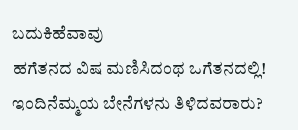ಬದುಕಿಹೆವಾವು
ಹಗೆತನದ ವಿಷ ಮಣಿಸಿದಂಥ ಒಗೆತನದಲ್ಲಿ!
ಇಂದಿನೆಮ್ಮಯ ಬೇನೆಗಳನು ತಿಳಿದವರಾರು?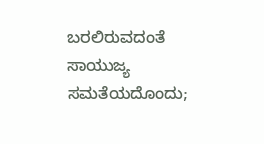ಬರಲಿರುವದಂತೆ ಸಾಯುಜ್ಯ ಸಮತೆಯದೊಂದು;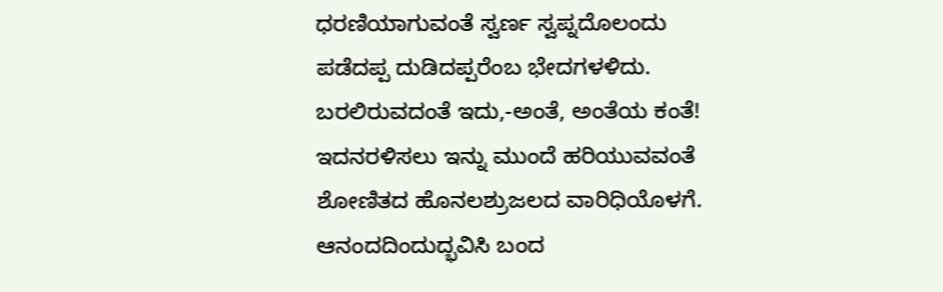ಧರಣಿಯಾಗುವಂತೆ ಸ್ವರ್ಣ ಸ್ವಪ್ನದೊಲಂದು
ಪಡೆದಪ್ಪ ದುಡಿದಪ್ಪರೆಂಬ ಭೇದಗಳಳಿದು.
ಬರಲಿರುವದಂತೆ ಇದು,-ಅಂತೆ, ಅಂತೆಯ ಕಂತೆ!
ಇದನರಳಿಸಲು ಇನ್ನು ಮುಂದೆ ಹರಿಯುವವಂತೆ
ಶೋಣಿತದ ಹೊನಲಶ್ರುಜಲದ ವಾರಿಧಿಯೊಳಗೆ.
ಆನಂದದಿಂದುದ್ಭವಿಸಿ ಬಂದ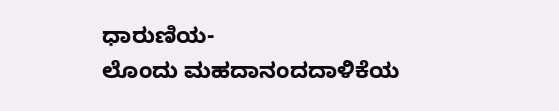ಧಾರುಣಿಯ-
ಲೊಂದು ಮಹದಾನಂದದಾಳಿಕೆಯ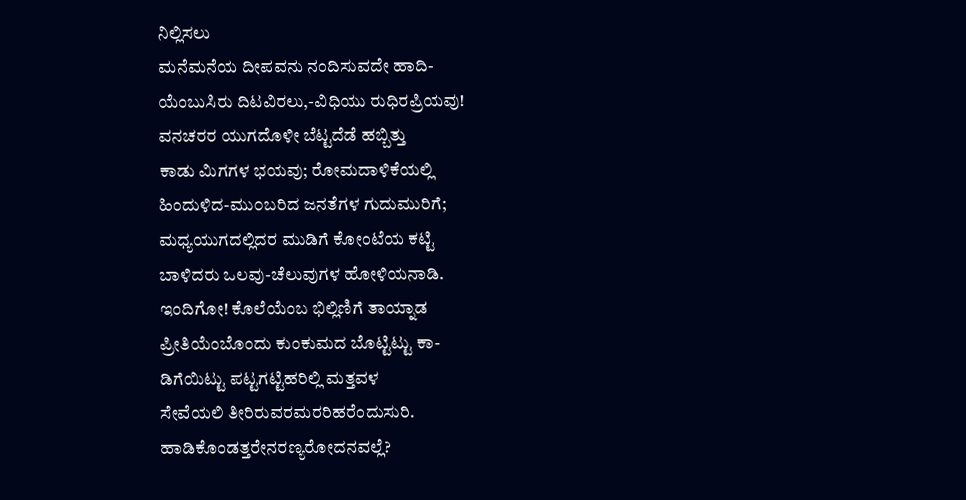ನಿಲ್ಲಿಸಲು
ಮನೆಮನೆಯ ದೀಪವನು ನಂದಿಸುವದೇ ಹಾದಿ-
ಯೆಂಬುಸಿರು ದಿಟವಿರಲು,-ವಿಧಿಯು ರುಧಿರಪ್ರಿಯವು!
ವನಚರರ ಯುಗದೊಳೀ ಬೆಟ್ಟದೆಡೆ ಹಬ್ಬಿತ್ತು
ಕಾಡು ಮಿಗಗಳ ಭಯವು; ರೋಮದಾಳಿಕೆಯಲ್ಲಿ
ಹಿಂದುಳಿದ-ಮು೦ಬರಿದ ಜನತೆಗಳ ಗುದುಮುರಿಗೆ;
ಮಧ್ಯಯುಗದಲ್ಲಿದರ ಮುಡಿಗೆ ಕೋಂಟೆಯ ಕಟ್ಟಿ
ಬಾಳಿದರು ಒಲವು-ಚೆಲುವುಗಳ ಹೋಳಿಯನಾಡಿ.
ಇಂದಿಗೋ! ಕೊಲೆಯೆಂಬ ಭಿಲ್ಲಿಣಿಗೆ ತಾಯ್ನಾಡ
ಪ್ರೀತಿಯೆಂಬೊಂದು ಕುಂಕುಮದ ಬೊಟ್ಟಿಟ್ಟು ಕಾ-
ಡಿಗೆಯಿಟ್ಟು ಪಟ್ಟಗಟ್ಟಿಹರಿಲ್ಲಿ ಮತ್ತವಳ
ಸೇವೆಯಲಿ ತೀರಿರುವರಮರರಿಹರೆಂದುಸುರಿ.
ಹಾಡಿಕೊಂಡತ್ತರೇನರಣ್ಯರೋದನವಲ್ಲೆ?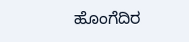ಹೊಂಗೆದಿರ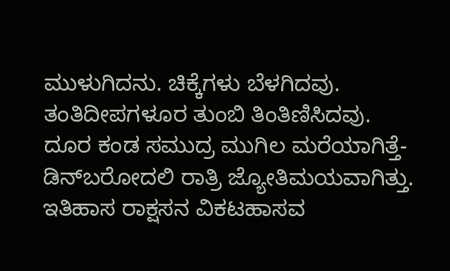ಮುಳುಗಿದನು. ಚಿಕ್ಕೆಗಳು ಬೆಳಗಿದವು.
ತಂತಿದೀಪಗಳೂರ ತುಂಬಿ ತಿಂತಿಣಿಸಿದವು.
ದೂರ ಕಂಡ ಸಮುದ್ರ ಮುಗಿಲ ಮರೆಯಾಗಿತ್ತೆ-
ಡಿನ್‌ಬರೋದಲಿ ರಾತ್ರಿ ಜ್ಯೋತಿಮಯವಾಗಿತ್ತು.
ಇತಿಹಾಸ ರಾಕ್ಷಸನ ವಿಕಟಹಾಸವ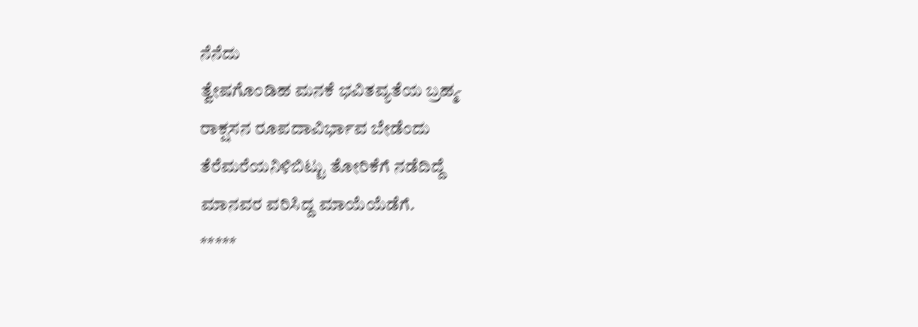ನೆನೆದು
ತ್ವೇಷಗೊಂಡಿಹ ಮನಕೆ ಭವಿತವ್ಯತೆಯ ಬ್ರಹ್ಮ-
ರಾಕ್ಷಸನ ರೂಪದಾವಿರ್ಭಾವ ಬೇಡೆಂದು
ತೆರೆಮರೆಯನಿಳಿಬಿಟ್ಟು ತೋರಿಕೆಗೆ ನಡೆದಿದ್ದೆ
ಮಾನವರ ವರಿಸಿದ್ದ ಮಾಯೆಯೆಡೆಗೆ.
*****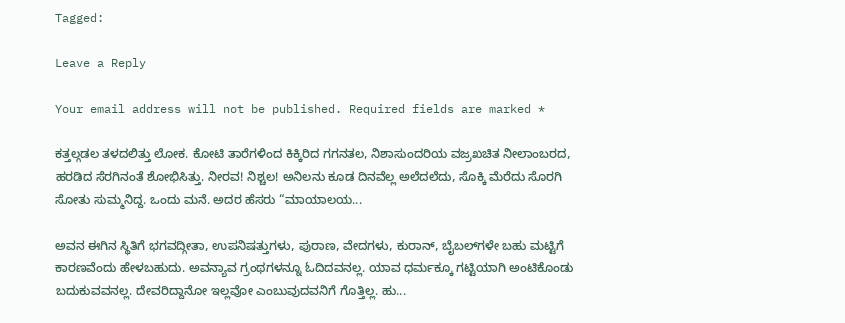Tagged:

Leave a Reply

Your email address will not be published. Required fields are marked *

ಕತ್ತಲ್ಗಡಲ ತಳದಲಿತ್ತು ಲೋಕ. ಕೋಟಿ ತಾರೆಗಳಿಂದ ಕಿಕ್ಕಿರಿದ ಗಗನತಲ, ನಿಶಾಸುಂದರಿಯ ವಜ್ರಖಚಿತ ನೀಲಾಂಬರದ, ಹರಡಿದ ಸೆರಗಿನಂತೆ ಶೋಭಿಸಿತ್ತು. ನೀರವ! ನಿಶ್ಚಲ! ಅನಿಲನು ಕೂಡ ದಿನವೆಲ್ಲ ಅಲೆದಲೆದು, ಸೊಕ್ಕಿ ಮೆರೆದು ಸೊರಗಿ ಸೋತು ಸುಮ್ಮನಿದ್ದ. ಒಂದು ಮನೆ. ಅದರ ಹೆಸರು “ಮಾಯಾಲಯ...

ಅವನ ಈಗಿನ ಸ್ಥಿತಿಗೆ ಭಗವದ್ಗೀತಾ, ಉಪನಿಷತ್ತುಗಳು, ಪುರಾಣ, ವೇದಗಳು, ಕುರಾನ್, ಬೈಬಲ್‌ಗಳೇ ಬಹು ಮಟ್ಟಿಗೆ ಕಾರಣವೆಂದು ಹೇಳಬಹುದು. ಅವನ್ಯಾವ ಗ್ರಂಥಗಳನ್ನೂ ಓದಿದವನಲ್ಲ. ಯಾವ ಧರ್ಮಕ್ಕೂ ಗಟ್ಟಿಯಾಗಿ ಅಂಟಿಕೊಂಡು ಬದುಕುವವನಲ್ಲ. ದೇವರಿದ್ದಾನೋ ಇಲ್ಲವೋ ಎಂಬುವುದವನಿಗೆ ಗೊತ್ತಿಲ್ಲ. ಹು...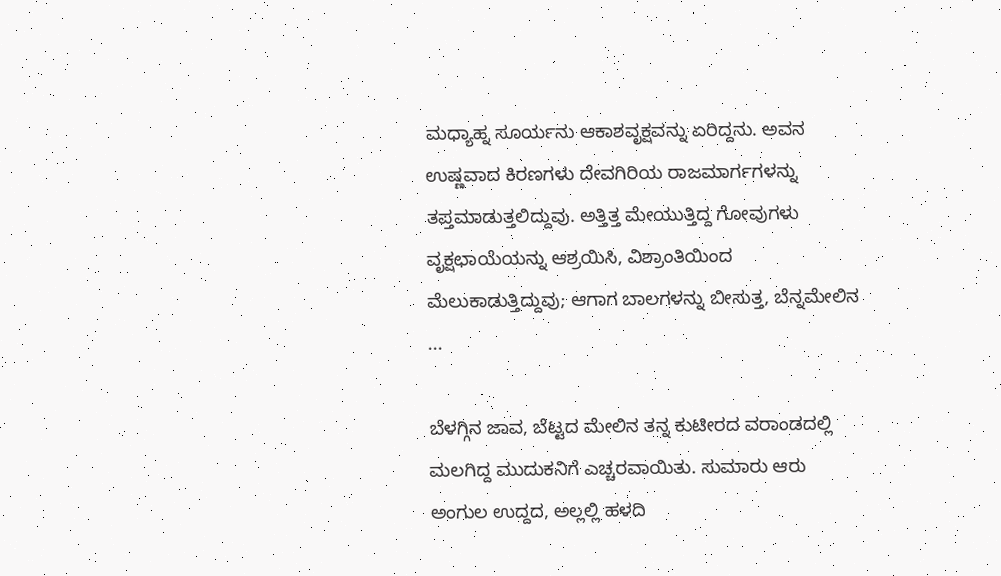ಮಧ್ಯಾಹ್ನ ಸೂರ್ಯನು ಆಕಾಶವೃಕ್ಷವನ್ನು ಏರಿದ್ದನು. ಅವನ ಉಷ್ಣವಾದ ಕಿರಣಗಳು ದೇವಗಿರಿಯ ರಾಜಮಾರ್ಗಗಳನ್ನು ತಪ್ತಮಾಡುತ್ತಲಿದ್ದುವು. ಅತ್ತಿತ್ತ ಮೇಯುತ್ತಿದ್ದ ಗೋವುಗಳು ವೃಕ್ಷಛಾಯೆಯನ್ನು ಆಶ್ರಯಿಸಿ, ವಿಶ್ರಾಂತಿಯಿಂದ ಮೆಲುಕಾಡುತ್ತಿದ್ದುವು; ಆಗಾಗ ಬಾಲಗಳನ್ನು ಬೀಸುತ್ತ, ಬೆನ್ನಮೇಲಿನ ...

ಬೆಳಗ್ಗಿನ ಜಾವ, ಬೆಟ್ಟದ ಮೇಲಿನ ತನ್ನ ಕುಟೀರದ ವರಾಂಡದಲ್ಲಿ ಮಲಗಿದ್ದ ಮುದುಕನಿಗೆ ಎಚ್ಚರವಾಯಿತು. ಸುಮಾರು ಆರು ಅಂಗುಲ ಉದ್ದದ, ಅಲ್ಲಲ್ಲಿ ಹಳದಿ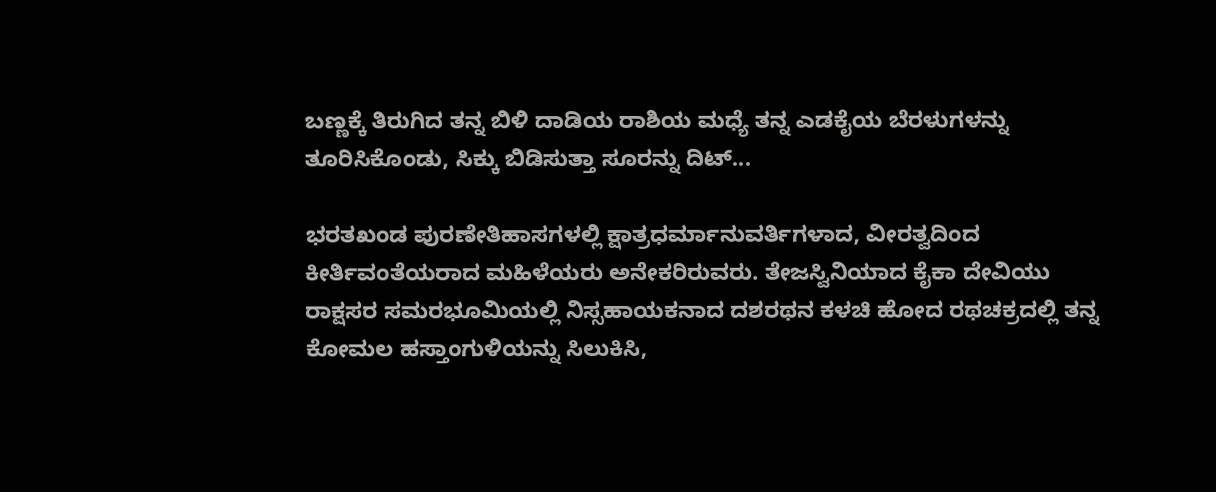ಬಣ್ಣಕ್ಕೆ ತಿರುಗಿದ ತನ್ನ ಬಿಳಿ ದಾಡಿಯ ರಾಶಿಯ ಮಧ್ಯೆ ತನ್ನ ಎಡಕೈಯ ಬೆರಳುಗಳನ್ನು ತೂರಿಸಿಕೊಂಡು, ಸಿಕ್ಕು ಬಿಡಿಸುತ್ತಾ ಸೂರನ್ನು ದಿಟ್...

ಭರತಖಂಡ ಪುರಣೇತಿಹಾಸಗಳಲ್ಲಿ ಕ್ಷಾತ್ರಧರ್ಮಾನುವರ್ತಿಗಳಾದ, ವೀರತ್ವದಿಂದ ಕೀರ್ತಿವಂತೆಯರಾದ ಮಹಿಳೆಯರು ಅನೇಕರಿರುವರು. ತೇಜಸ್ವಿನಿಯಾದ ಕೈಕಾ ದೇವಿಯು ರಾಕ್ಷಸರ ಸಮರಭೂಮಿಯಲ್ಲಿ ನಿಸ್ಸಹಾಯಕನಾದ ದಶರಥನ ಕಳಚಿ ಹೋದ ರಥಚಕ್ರದಲ್ಲಿ ತನ್ನ ಕೋಮಲ ಹಸ್ತಾಂಗುಳಿಯನ್ನು ಸಿಲುಕಿಸಿ,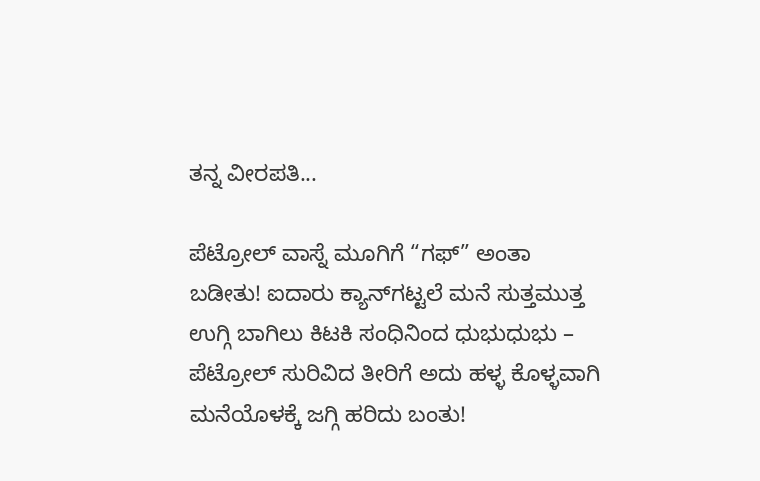ತನ್ನ ವೀರಪತಿ...

ಪೆಟ್ರೋಲ್ ವಾಸ್ನೆ ಮೂಗಿಗೆ “ಗಫ್” ಅಂತಾ ಬಡೀತು! ಐದಾರು ಕ್ಯಾನ್‌ಗಟ್ಟಲೆ ಮನೆ ಸುತ್ತಮುತ್ತ ಉಗ್ಗಿ ಬಾಗಿಲು ಕಿಟಕಿ ಸಂಧಿನಿಂದ ಧುಭುಧುಭು – ಪೆಟ್ರೋಲ್ ಸುರಿವಿದ ತೀರಿಗೆ ಅದು ಹಳ್ಳ ಕೊಳ್ಳವಾಗಿ ಮನೆಯೊಳಕ್ಕೆ ಜಗ್ಗಿ ಹರಿದು ಬಂತು!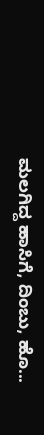ಮಲಗಿದ್ದ ಹಾಸಿಗೆ, ದಿಂಬು, ಹೊ...